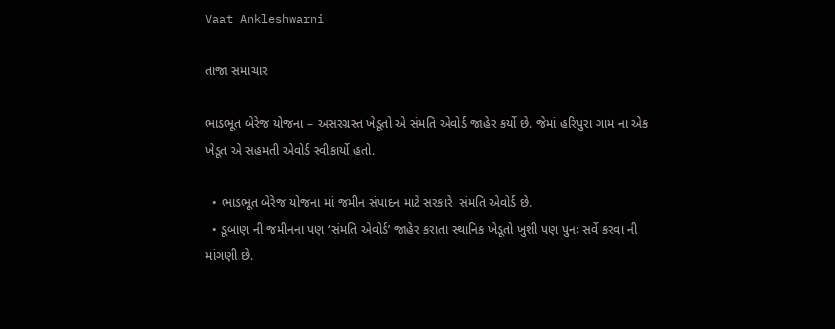Vaat Ankleshwarni

તાજા સમાચાર

ભાડભૂત બેરેજ યોજના – અસરગ્રસ્ત ખેડૂતો એ સંમતિ એવોર્ડ જાહેર કર્યો છે. જેમાં હરિપુરા ગામ ના એક ખેડૂત એ સહમતી એવોર્ડ સ્વીકાર્યો હતો.

  • ભાડભૂત બેરેજ યોજના માં જમીન સંપાદન માટે સરકારે  સંમતિ એવોર્ડ છે.
  • ડૂબાણ ની જમીનના પણ ‘સંમતિ એવોર્ડ’ જાહેર કરાતા સ્થાનિક ખેડૂતો ખુશી પણ પુનઃ સર્વે કરવા ની માંગણી છે.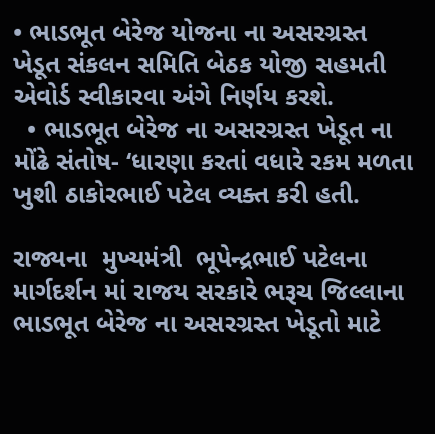• ભાડભૂત બેરેજ યોજના ના અસરગ્રસ્ત ખેડૂત સંકલન સમિતિ બેઠક યોજી સહમતી એવોર્ડ સ્વીકારવા અંગે નિર્ણય કરશે.
  • ભાડભૂત બેરેજ ના અસરગ્રસ્ત ખેડૂત ના મોંઢે સંતોષ- ‘ધારણા કરતાં વધારે રકમ મળતા ખુશી ઠાકોરભાઈ પટેલ વ્યક્ત કરી હતી.

રાજ્યના  મુખ્યમંત્રી  ભૂપેન્દ્રભાઈ પટેલના માર્ગદર્શન માં રાજય સરકારે ભરૂચ જિલ્લાના ભાડભૂત બેરેજ ના અસરગ્રસ્ત ખેડૂતો માટે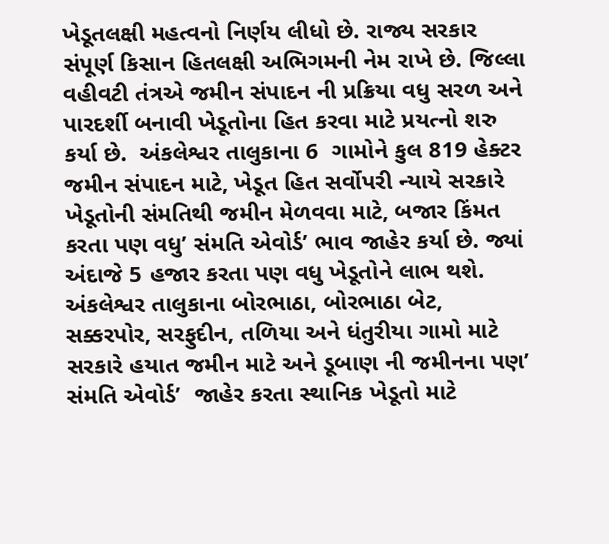ખેડૂતલક્ષી મહત્વનો નિર્ણય લીધો છે. રાજ્ય સરકાર સંપૂર્ણ કિસાન હિતલક્ષી અભિગમની નેમ રાખે છે. જિલ્લા વહીવટી તંત્રએ જમીન સંપાદન ની પ્રક્રિયા વધુ સરળ અને પારદર્શી બનાવી ખેડૂતોના હિત કરવા માટે પ્રયત્નો શરુ કર્યા છે.  અંકલેશ્વર તાલુકાના 6  ગામોને કુલ 819 હેક્ટર જમીન સંપાદન માટે, ખેડૂત હિત સર્વોપરી ન્યાયે સરકારે ખેડૂતોની સંમતિથી જમીન મેળવવા માટે, બજાર કિંમત કરતા પણ વધુ’ સંમતિ એવોર્ડ’ ભાવ જાહેર કર્યા છે. જ્યાં અંદાજે 5 હજાર કરતા પણ વધુ ખેડૂતોને લાભ થશે.  અંકલેશ્વર તાલુકાના બોરભાઠા, બોરભાઠા બેટ, સક્કરપોર, સરફુદીન, તળિયા અને ધંતુરીયા ગામો માટે સરકારે હયાત જમીન માટે અને ડૂબાણ ની જમીનના પણ’ સંમતિ એવોર્ડ’  જાહેર કરતા સ્થાનિક ખેડૂતો માટે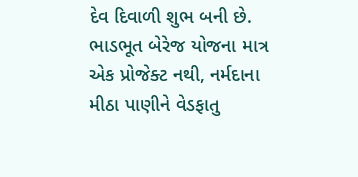દેવ દિવાળી શુભ બની છે. ભાડભૂત બેરેજ યોજના માત્ર એક પ્રોજેક્ટ નથી, નર્મદાના મીઠા પાણીને વેડફાતુ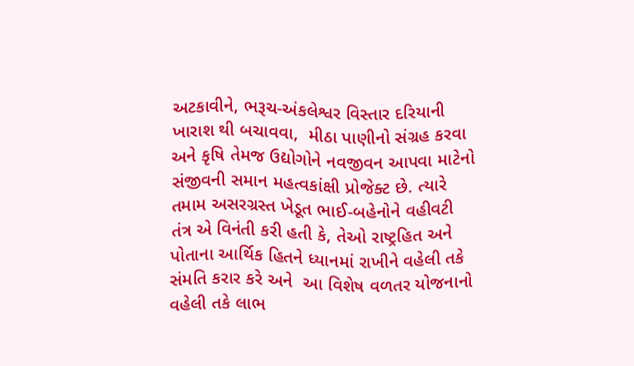અટકાવીને, ભરૂચ-અંકલેશ્વર વિસ્તાર દરિયાની ખારાશ થી બચાવવા,  મીઠા પાણીનો સંગ્રહ કરવા અને કૃષિ તેમજ ઉદ્યોગોને નવજીવન આપવા માટેનો સંજીવની સમાન મહત્વકાંક્ષી પ્રોજેક્ટ છે. ત્યારે તમામ અસરગ્રસ્ત ખેડૂત ભાઈ-બહેનોને વહીવટી તંત્ર એ વિનંતી કરી હતી કે, તેઓ રાષ્ટ્રહિત અને પોતાના આર્થિક હિતને ધ્યાનમાં રાખીને વહેલી તકે સંમતિ કરાર કરે અને  આ વિશેષ વળતર યોજનાનો વહેલી તકે લાભ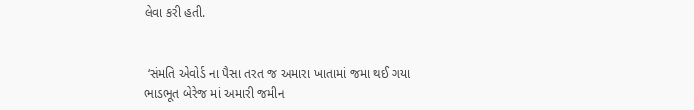લેવા કરી હતી.


 ‘સંમતિ એવોર્ડ ના પૈસા તરત જ અમારા ખાતામાં જમા થઈ ગયા
ભાડભૂત બેરેજ માં અમારી જમીન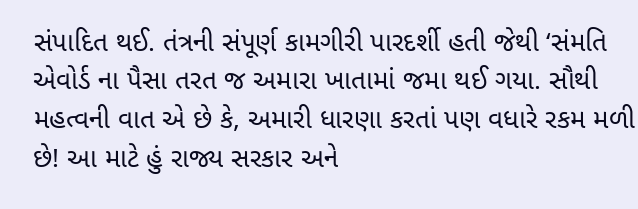સંપાદિત થઈ. તંત્રની સંપૂર્ણ કામગીરી પારદર્શી હતી જેથી ‘સંમતિ એવોર્ડ ના પૈસા તરત જ અમારા ખાતામાં જમા થઈ ગયા. સૌથી મહત્વની વાત એ છે કે, અમારી ધારણા કરતાં પણ વધારે રકમ મળી છે! આ માટે હું રાજ્ય સરકાર અને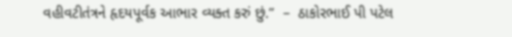વહીવટીતંત્રને હૃદયપૂર્વક આભાર વ્યક્ત કરું છું.”  –  ઠાકોરભાઈ પી પટેલ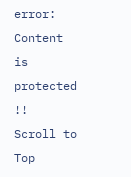error: Content is protected !!
Scroll to Top